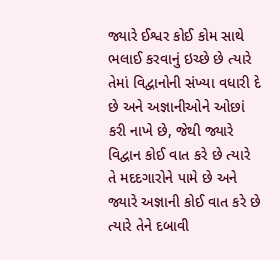જ્યારે ઈશ્વર કોઈ કોમ સાથે ભલાઈ કરવાનું ઇચ્છે છે ત્યારે તેમાં વિદ્વાનોની સંખ્યા વધારી દે છે અને અજ્ઞાનીઓને ઓછાં કરી નાખે છે, જેથી જ્યારે વિદ્વાન કોઈ વાત કરે છે ત્યારે તે મદદગારોને પામે છે અને જ્યારે અજ્ઞાની કોઈ વાત કરે છે ત્યારે તેને દબાવી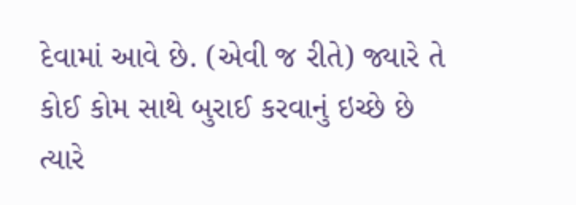દેવામાં આવે છે. (એવી જ રીતે) જ્યારે તે કોઈ કોમ સાથે બુરાઈ કરવાનું ઇચ્છે છે ત્યારે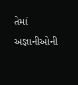તેમાં અજ્ઞાનીઓની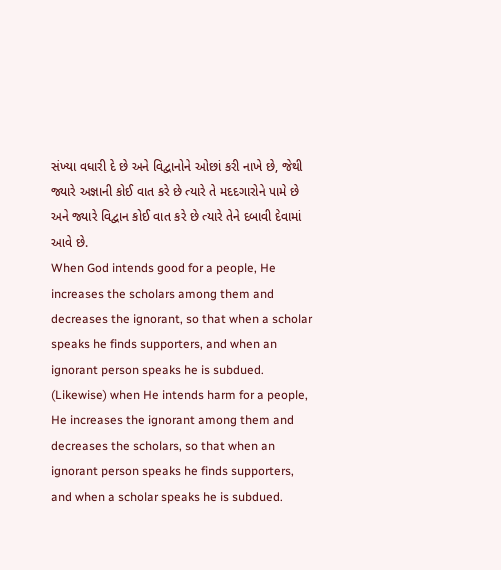સંખ્યા વધારી દે છે અને વિદ્વાનોને ઓછાં કરી નાખે છે, જેથી જ્યારે અજ્ઞાની કોઈ વાત કરે છે ત્યારે તે મદદગારોને પામે છે અને જ્યારે વિદ્વાન કોઈ વાત કરે છે ત્યારે તેને દબાવી દેવામાં આવે છે.
When God intends good for a people, He increases the scholars among them and decreases the ignorant, so that when a scholar speaks he finds supporters, and when an ignorant person speaks he is subdued. (Likewise) when He intends harm for a people, He increases the ignorant among them and decreases the scholars, so that when an ignorant person speaks he finds supporters, and when a scholar speaks he is subdued.